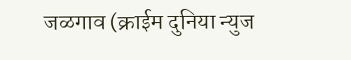जळगाव (क्राईम दुनिया न्युज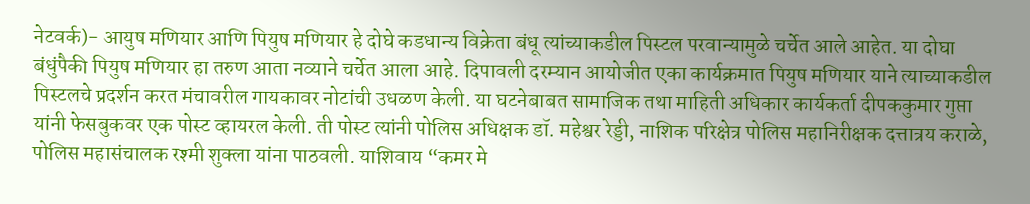नेटवर्क)- आयुष मणियार आणि पियुष मणियार हे दोघे कडधान्य विक्रेता बंधू त्यांच्याकडील पिस्टल परवान्यामुळे चर्चेत आले आहेत. या दोघा बंधुंपैकी पियुष मणियार हा तरुण आता नव्याने चर्चेत आला आहे. दिपावली दरम्यान आयोजीत एका कार्यक्रमात पियुष मणियार याने त्याच्याकडील पिस्टलचे प्रदर्शन करत मंचावरील गायकावर नोटांची उधळण केली. या घटनेबाबत सामाजिक तथा माहिती अधिकार कार्यकर्ता दीपककुमार गुप्ता यांनी फेसबुकवर एक पोस्ट व्हायरल केली. ती पोस्ट त्यांनी पोलिस अधिक्षक डॉ. महेश्वर रेड्डी, नाशिक परिक्षेत्र पोलिस महानिरीक्षक दत्तात्रय कराळे, पोलिस महासंचालक रश्मी शुक्ला यांना पाठवली. याशिवाय “कमर मे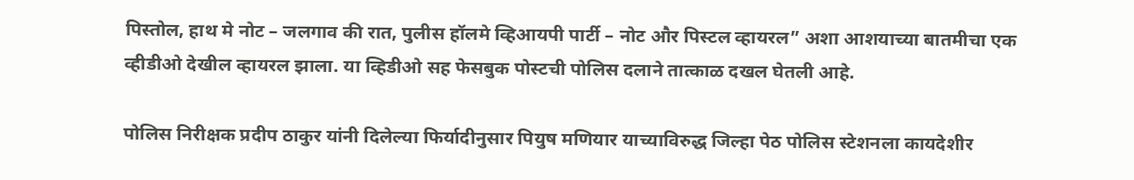पिस्तोल, हाथ मे नोट – जलगाव की रात, पुलीस हॉलमे व्हिआयपी पार्टी – नोट और पिस्टल व्हायरल” अशा आशयाच्या बातमीचा एक व्हीडीओ देखील व्हायरल झाला. या व्हिडीओ सह फेसबुक पोस्टची पोलिस दलाने तात्काळ दखल घेतली आहे.

पोलिस निरीक्षक प्रदीप ठाकुर यांनी दिलेल्या फिर्यादीनुसार पियुष मणियार याच्याविरुद्ध जिल्हा पेठ पोलिस स्टेशनला कायदेशीर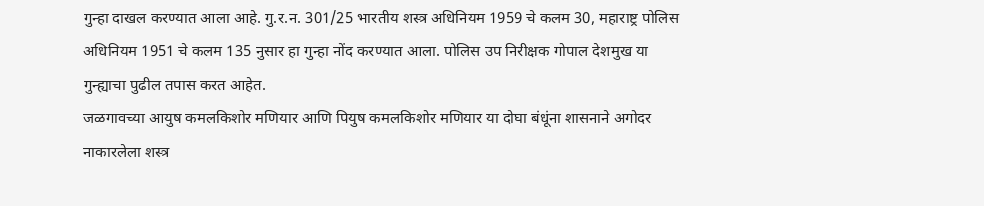गुन्हा दाखल करण्यात आला आहे. गु.र.न. 301/25 भारतीय शस्त्र अधिनियम 1959 चे कलम 30, महाराष्ट्र पोलिस अधिनियम 1951 चे कलम 135 नुसार हा गुन्हा नोंद करण्यात आला. पोलिस उप निरीक्षक गोपाल देशमुख या गुन्ह्याचा पुढील तपास करत आहेत.
जळगावच्या आयुष कमलकिशोर मणियार आणि पियुष कमलकिशोर मणियार या दोघा बंधूंना शासनाने अगोदर नाकारलेला शस्त्र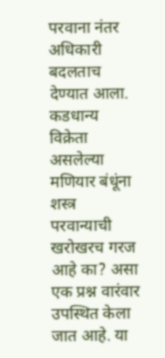परवाना नंतर अधिकारी बदलताच देण्यात आला. कडधान्य विक्रेता असलेल्या मणियार बंधूंना शस्त्र परवान्याची खरोखरच गरज आहे का? असा एक प्रश्न वारंवार उपस्थित केला जात आहे. या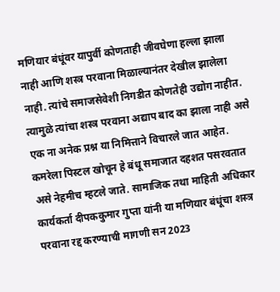मणियार बंधूंवर यापुर्वी कोणताही जीवघेणा हल्ला झाला नाही आणि शस्त्र परवाना मिळाल्यानंतर देखील झालेला नाही. त्यांचे समाजसेवेशी निगडीत कोणतेही उद्योग नाहीत. त्यामुळे त्यांचा शस्त्र परवाना अद्याप बाद का झाला नाही असे एक ना अनेक प्रश्न या निमित्ताने विचारले जात आहेत. कमरेला पिस्टल खोचून हे बंधू समाजात दहशत पसरवतात असे नेहमीच म्हटले जाते. सामाजिक तथा माहिती अधिकार कार्यकर्ता दीपककुमार गुप्ता यांनी या मणियार बंधूंचा शस्त्र परवाना रद्द करण्याची मागणी सन 2023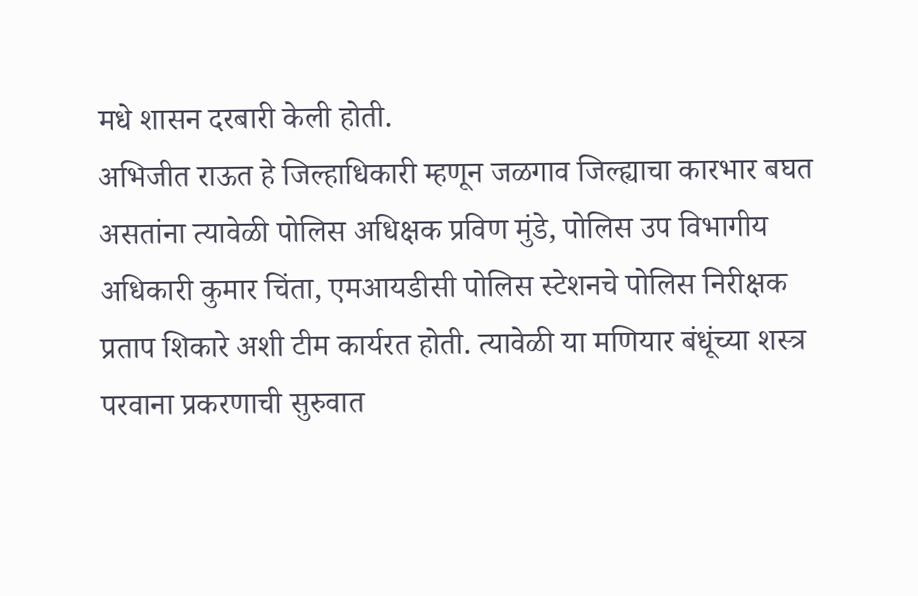मधे शासन दरबारी केली होती.
अभिजीत राऊत हे जिल्हाधिकारी म्हणून जळगाव जिल्ह्याचा कारभार बघत असतांना त्यावेळी पोलिस अधिक्षक प्रविण मुंडे, पोलिस उप विभागीय अधिकारी कुमार चिंता, एमआयडीसी पोलिस स्टेशनचे पोलिस निरीक्षक प्रताप शिकारे अशी टीम कार्यरत होती. त्यावेळी या मणियार बंधूंच्या शस्त्र परवाना प्रकरणाची सुरुवात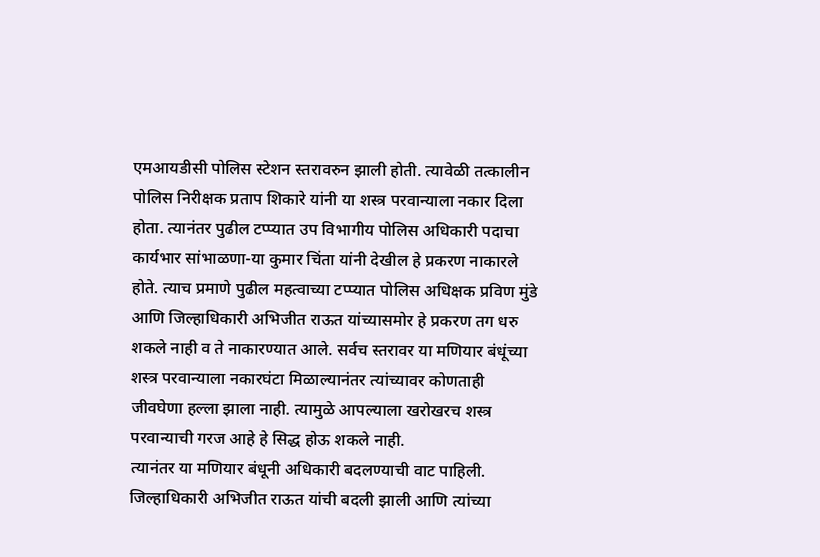एमआयडीसी पोलिस स्टेशन स्तरावरुन झाली होती. त्यावेळी तत्कालीन पोलिस निरीक्षक प्रताप शिकारे यांनी या शस्त्र परवान्याला नकार दिला होता. त्यानंतर पुढील टप्प्यात उप विभागीय पोलिस अधिकारी पदाचा कार्यभार सांभाळणा-या कुमार चिंता यांनी देखील हे प्रकरण नाकारले होते. त्याच प्रमाणे पुढील महत्वाच्या टप्प्यात पोलिस अधिक्षक प्रविण मुंडे आणि जिल्हाधिकारी अभिजीत राऊत यांच्यासमोर हे प्रकरण तग धरु शकले नाही व ते नाकारण्यात आले. सर्वच स्तरावर या मणियार बंधूंच्या शस्त्र परवान्याला नकारघंटा मिळाल्यानंतर त्यांच्यावर कोणताही जीवघेणा हल्ला झाला नाही. त्यामुळे आपल्याला खरोखरच शस्त्र परवान्याची गरज आहे हे सिद्ध होऊ शकले नाही.
त्यानंतर या मणियार बंधूनी अधिकारी बदलण्याची वाट पाहिली. जिल्हाधिकारी अभिजीत राऊत यांची बदली झाली आणि त्यांच्या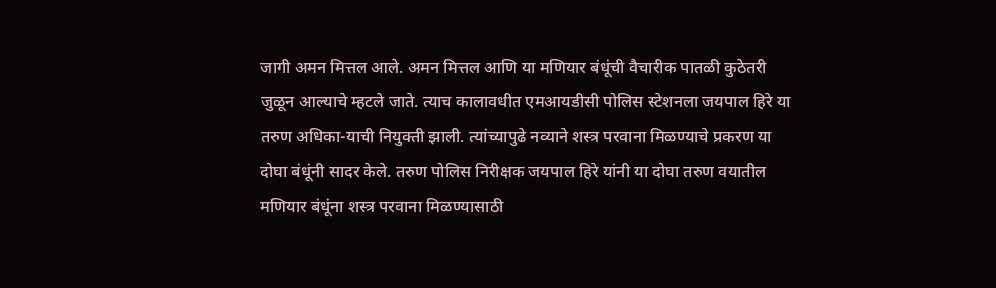जागी अमन मित्तल आले. अमन मित्तल आणि या मणियार बंधूंची वैचारीक पातळी कुठेतरी जुळून आल्याचे म्हटले जाते. त्याच कालावधीत एमआयडीसी पोलिस स्टेशनला जयपाल हिरे या तरुण अधिका-याची नियुक्ती झाली. त्यांच्यापुढे नव्याने शस्त्र परवाना मिळण्याचे प्रकरण या दोघा बंधूंनी सादर केले. तरुण पोलिस निरीक्षक जयपाल हिरे यांनी या दोघा तरुण वयातील मणियार बंधूंना शस्त्र परवाना मिळण्यासाठी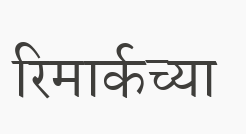रिमार्कच्या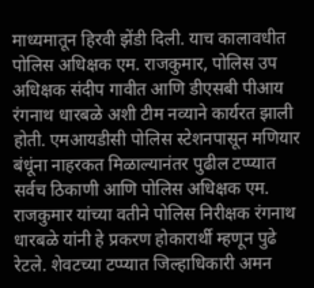माध्यमातून हिरवी झेंडी दिली. याच कालावधीत पोलिस अधिक्षक एम. राजकुमार, पोलिस उप अधिक्षक संदीप गावीत आणि डीएसबी पीआय रंगनाथ धारबळे अशी टीम नव्याने कार्यरत झाली होती. एमआयडीसी पोलिस स्टेशनपासून मणियार बंधूंना नाहरकत मिळाल्यानंतर पुढील टप्प्यात सर्वच ठिकाणी आणि पोलिस अधिक्षक एम. राजकुमार यांच्या वतीने पोलिस निरीक्षक रंगनाथ धारबळे यांनी हे प्रकरण होकारार्थी म्हणून पुढे रेटले. शेवटच्या टप्प्यात जिल्हाधिकारी अमन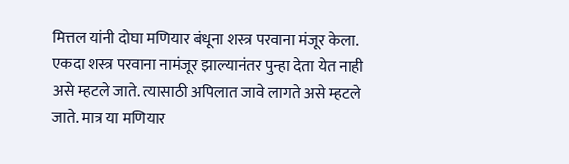मित्तल यांनी दोघा मणियार बंधूना शस्त्र परवाना मंजूर केला. एकदा शस्त्र परवाना नामंजूर झाल्यानंतर पुन्हा देता येत नाही असे म्हटले जाते. त्यासाठी अपिलात जावे लागते असे म्हटले जाते. मात्र या मणियार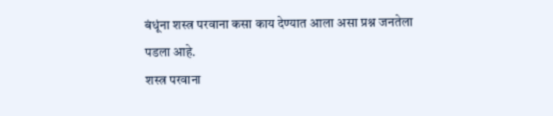बंधूंना शस्त्र परवाना कसा काय देण्यात आला असा प्रश्न जनतेला पडला आहे.
शस्त्र परवाना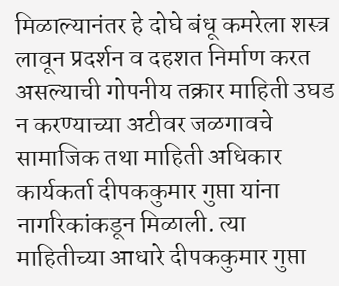मिळाल्यानंतर हे दोघे बंधू कमरेला शस्त्र लावून प्रदर्शन व दहशत निर्माण करत असल्याची गोपनीय तक्रार माहिती उघड न करण्याच्या अटीवर जळगावचे सामाजिक तथा माहिती अधिकार कार्यकर्ता दीपककुमार गुप्ता यांना नागरिकांकडून मिळाली. त्या माहितीच्या आधारे दीपककुमार गुप्ता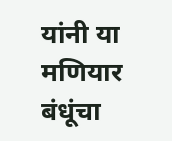यांनी या मणियार बंधूंचा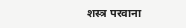शस्त्र परवाना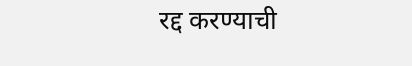रद्द करण्याची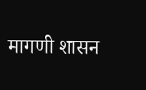मागणी शासन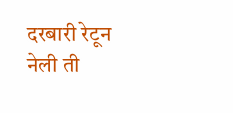दरबारी रेटून नेली ती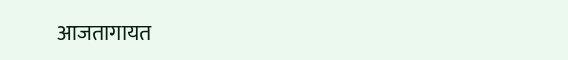आजतागायत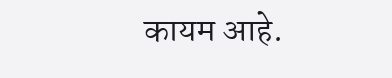कायम आहे.